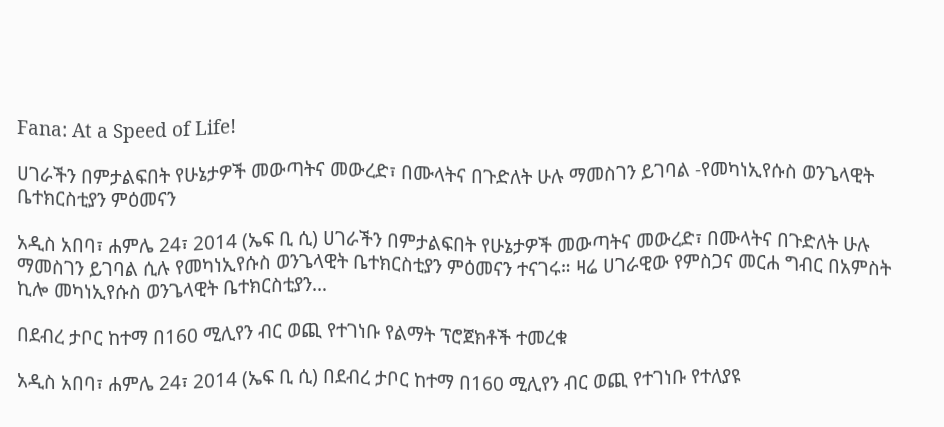Fana: At a Speed of Life!

ሀገራችን በምታልፍበት የሁኔታዎች መውጣትና መውረድ፣ በሙላትና በጉድለት ሁሉ ማመስገን ይገባል -የመካነኢየሱስ ወንጌላዊት ቤተክርስቲያን ምዕመናን

አዲስ አበባ፣ ሐምሌ 24፣ 2014 (ኤፍ ቢ ሲ) ሀገራችን በምታልፍበት የሁኔታዎች መውጣትና መውረድ፣ በሙላትና በጉድለት ሁሉ ማመስገን ይገባል ሲሉ የመካነኢየሱስ ወንጌላዊት ቤተክርስቲያን ምዕመናን ተናገሩ። ዛሬ ሀገራዊው የምስጋና መርሐ ግብር በአምስት ኪሎ መካነኢየሱስ ወንጌላዊት ቤተክርስቲያን…

በደብረ ታቦር ከተማ በ160 ሚሊየን ብር ወጪ የተገነቡ የልማት ፕሮጀክቶች ተመረቁ

አዲስ አበባ፣ ሐምሌ 24፣ 2014 (ኤፍ ቢ ሲ) በደብረ ታቦር ከተማ በ160 ሚሊየን ብር ወጪ የተገነቡ የተለያዩ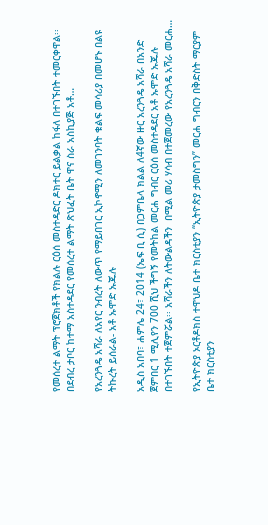የመሰረተ ልማት ፕሮጀክቶች የክልሉ ርዕሰ መስተዳድር ዶክተር ይልቃል ከፋለ በተገኙበት ተመርቀዋል፡፡ በደብረ ታቦር ከተማ አስተዳደር የመሰረተ ልማት ጽህፈት ቤት ዋና ስራ አስኪያጅ አቶ…

የአረንጓዴ አሻራ ለአየር ንብረት ለውጥ የማይበገር ኢኮኖሚን ለመገንባት ቁልፍ መሳሪያ በመሆኑ በልዩ ትኩረት ይሰራል- አቶ ኡሞድ ኡጁሉ

አዲስ አበባ፣ ሐምሌ 24፣ 2014 (ኤፍ ቢ ሲ) በጋምቤላ ክልል ለ4ኛው ዙር አረንጓዴ አሻራ በአንድ ጀምበር 1 ሚሊየን 700 ሺህ ችግኝ የመትከል መርሐ ግብር ርዕሰ መስተዳደር አቶ ኡሞድ ኡጁሉ በተገኙበት ተጀምሯል፡፡ አሻራችን ለትውልዳችን  በሚል መሪ ሃሳብ በተጀመረው የአረንጓዴ አሻራ መርሐ…

የኢትዮጵያ ኦርቶዶክስ ተዋህዶ ቤተ ክርስቲያን “ኢትዮጵያ ታመስግን” መርሐ ግብርን በቅድስት ማርያም ቤተ ክርስቲያን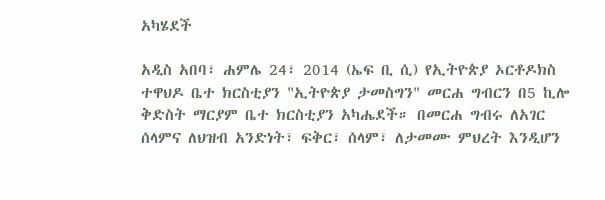አካሄደች

አዲስ አበባ፣ ሐምሌ 24፣ 2014 (ኤፍ ቢ ሲ) የኢትዮጵያ ኦርቶዶክስ ተዋህዶ ቤተ ክርስቲያን "ኢትዮጵያ ታመስግን" መርሐ ግብርን በ5 ኪሎ ቅድስት ማርያም ቤተ ክርስቲያን አካሔደች። በመርሐ ግብሩ ለአገር ሰላምና ለህዝብ አንድነት፣ ፍቅር፣ ሰላም፣ ለታመሙ ምህረት እንዲሆን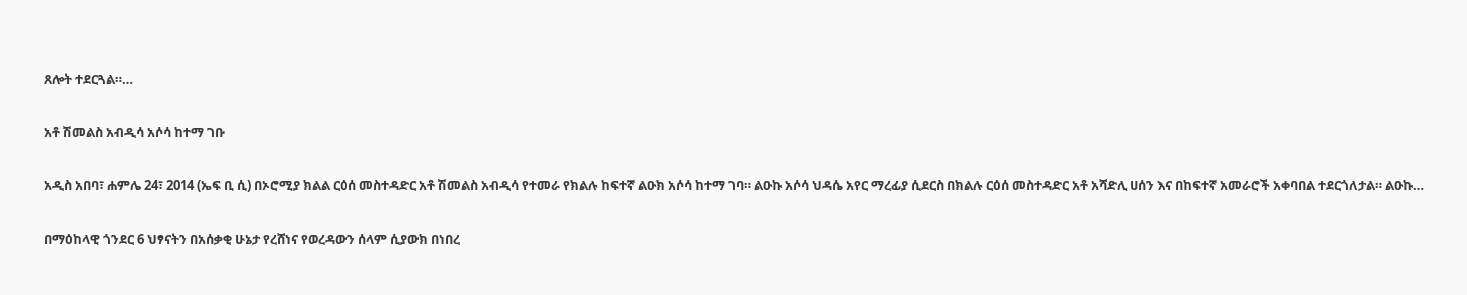ጸሎት ተደርጓል።…

አቶ ሽመልስ አብዲሳ አሶሳ ከተማ ገቡ

አዲስ አበባ፣ ሐምሌ 24፣ 2014 (ኤፍ ቢ ሲ) በኦሮሚያ ክልል ርዕሰ መስተዳድር አቶ ሽመልስ አብዲሳ የተመራ የክልሉ ከፍተኛ ልዑክ አሶሳ ከተማ ገባ። ልዑኩ አሶሳ ህዳሴ አየር ማረፊያ ሲደርስ በክልሉ ርዕሰ መስተዳድር አቶ አሻድሊ ሀሰን እና በከፍተኛ አመራሮች አቀባበል ተደርጎለታል። ልዑኩ…

በማዕከላዊ ጎንደር 6 ህፃናትን በአሰቃቂ ሁኔታ የረሸነና የወረዳውን ሰላም ሲያውክ በነበረ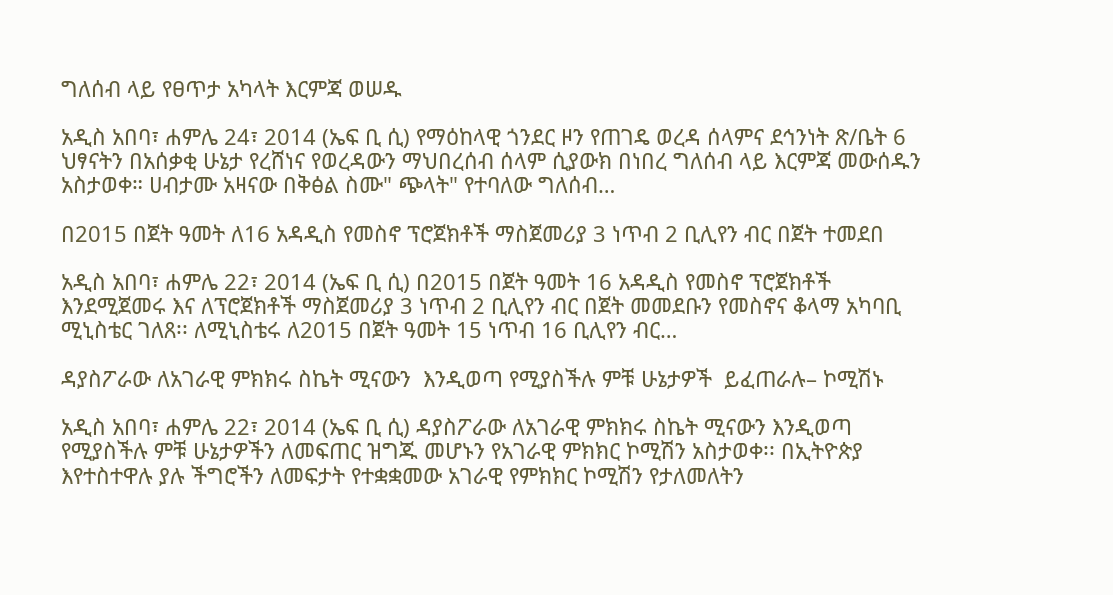ግለሰብ ላይ የፀጥታ አካላት እርምጃ ወሠዱ

አዲስ አበባ፣ ሐምሌ 24፣ 2014 (ኤፍ ቢ ሲ) የማዕከላዊ ጎንደር ዞን የጠገዴ ወረዳ ሰላምና ደኅንነት ጽ/ቤት 6 ህፃናትን በአሰቃቂ ሁኔታ የረሸነና የወረዳውን ማህበረሰብ ሰላም ሲያውክ በነበረ ግለሰብ ላይ እርምጃ መውሰዱን አስታወቀ። ሀብታሙ አዛናው በቅፅል ስሙ" ጭላት" የተባለው ግለሰብ…

በ2015 በጀት ዓመት ለ16 አዳዲስ የመስኖ ፕሮጀክቶች ማስጀመሪያ 3 ነጥብ 2 ቢሊየን ብር በጀት ተመደበ

አዲስ አበባ፣ ሐምሌ 22፣ 2014 (ኤፍ ቢ ሲ) በ2015 በጀት ዓመት 16 አዳዲስ የመስኖ ፕሮጀክቶች እንደሚጀመሩ እና ለፕሮጀክቶች ማስጀመሪያ 3 ነጥብ 2 ቢሊየን ብር በጀት መመደቡን የመስኖና ቆላማ አካባቢ ሚኒስቴር ገለጸ፡፡ ለሚኒስቴሩ ለ2015 በጀት ዓመት 15 ነጥብ 16 ቢሊየን ብር…

ዳያስፖራው ለአገራዊ ምክክሩ ስኬት ሚናውን  እንዲወጣ የሚያስችሉ ምቹ ሁኔታዎች  ይፈጠራሉ– ኮሚሽኑ

አዲስ አበባ፣ ሐምሌ 22፣ 2014 (ኤፍ ቢ ሲ) ዳያስፖራው ለአገራዊ ምክክሩ ስኬት ሚናውን እንዲወጣ የሚያስችሉ ምቹ ሁኔታዎችን ለመፍጠር ዝግጁ መሆኑን የአገራዊ ምክክር ኮሚሽን አስታወቀ፡፡ በኢትዮጵያ እየተስተዋሉ ያሉ ችግሮችን ለመፍታት የተቋቋመው አገራዊ የምክክር ኮሚሽን የታለመለትን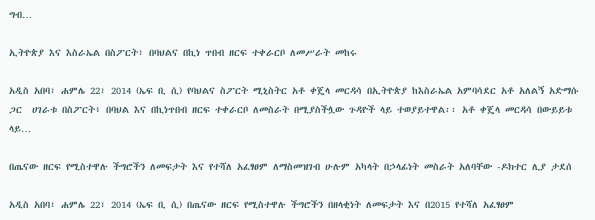ግብ…

ኢትዮጵያ እና እስራኤል በስፖርት፣ በባህልና በኪነ ጥበብ ዘርፍ ተቀራርቦ ለመሥራት መከሩ

አዲስ አበባ፣ ሐምሌ 22፣ 2014 (ኤፍ ቢ ሲ) የባህልና ስፖርት ሚኒስትር አቶ ቀጄላ መርዳሳ በኢትዮጵያ ከእስራኤል አምባሳደር አቶ አለልኝ አድማሱ ጋር  ሀገራቱ በስፖርት፥ በባህል እና በኪነጥበብ ዘርፍ ተቀራርቦ ለመስራት በሚያስችሏው ጉዳዮች ላይ ተወያይተዋል፡፡ አቶ ቀጄላ መርዳሳ በውይይቱ ላይ…

በጤናው ዘርፍ የሚስተዋሉ ችግሮችን ለመፍታት እና የተሻለ አፈፃፀም ለማስመዝገብ ሁሉም አካላት በኃላፊነት መስራት አለባቸው -ዶክተር ሊያ ታደሰ

አዲስ አበባ፣ ሐምሌ 22፣ 2014 (ኤፍ ቢ ሲ) በጤናው ዘርፍ የሚስተዋሉ ችግሮችን በዘላቂነት ለመፍታት እና በ2015 የተሻለ አፈፃፀም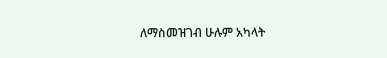ለማስመዝገብ ሁሉም አካላት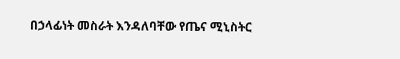በኃላፊነት መስራት እንዳለባቸው የጤና ሚኒስትር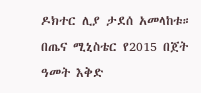ዶክተር ሊያ ታደሰ አመላከቱ። በጤና ሚኒስቴር የ2015 በጀት ዓመት እቅድ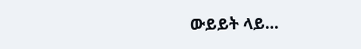ውይይት ላይ…